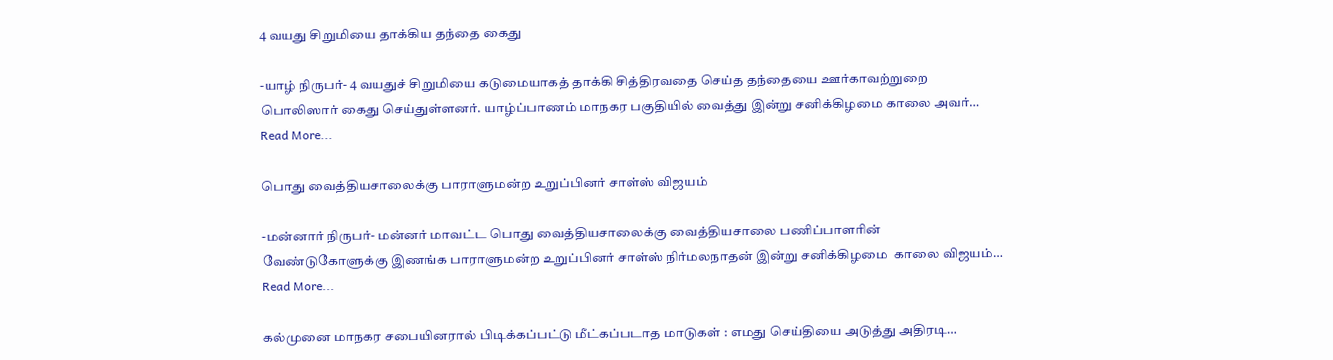4 வயது சிறுமியை தாக்கிய தந்தை கைது

-யாழ் நிருபர்- 4 வயதுச் சிறுமியை கடுமையாகத் தாக்கி சித்திரவதை செய்த தந்தையை ஊர்காவற்றுறை பொலிஸார் கைது செய்துள்ளனர். யாழ்ப்பாணம் மாநகர பகுதியில் வைத்து இன்று சனிக்கிழமை காலை அவர்…
Read More...

பொது வைத்தியசாலைக்கு பாராளுமன்ற உறுப்பினர் சாள்ஸ் விஜயம்

-மன்னார் நிருபர்- மன்னர் மாவட்ட பொது வைத்தியசாலைக்கு வைத்தியசாலை பணிப்பாளரின் வேண்டுகோளுக்கு இணங்க பாராளுமன்ற உறுப்பினர் சாள்ஸ் நிர்மலநாதன் இன்று சனிக்கிழமை  காலை விஜயம்…
Read More...

கல்முனை மாநகர சபையினரால் பிடிக்கப்பட்டு மீட்கப்படாத மாடுகள் : எமது செய்தியை அடுத்து அதிரடி…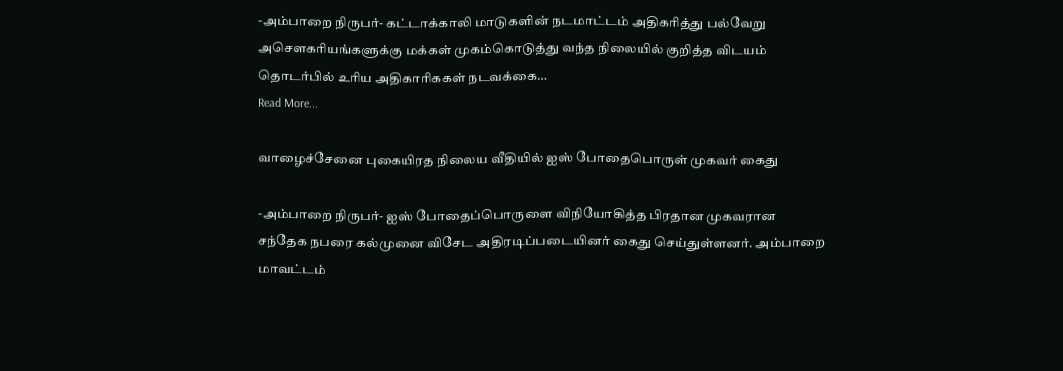-அம்பாறை நிருபர்- கட்டாக்காலி மாடுகளின் நடமாட்டம் அதிகரித்து பல்வேறு அசௌகரியங்களுக்கு மக்கள் முகம்கொடுத்து வந்த நிலையில் குறித்த விடயம் தொடர்பில் உரிய அதிகாரிககள் நடவக்கை…
Read More...

வாழைச்சேனை புகையிரத நிலைய வீதியில் ஐஸ் போதைபொருள் முகவர் கைது

-அம்பாறை நிருபர்- ஐஸ் போதைப்பொருளை விநியோகித்த பிரதான முகவரான சந்தேக நபரை கல்முனை விசேட அதிரடிப்படையினர் கைது செய்துள்ளனர். அம்பாறை மாவட்டம்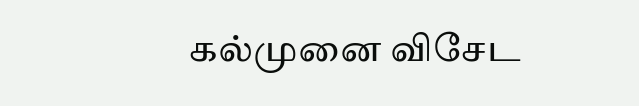கல்முனை விசேட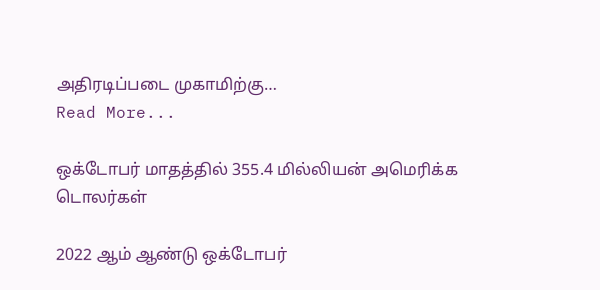அதிரடிப்படை முகாமிற்கு…
Read More...

ஒக்டோபர் மாதத்தில் 355.4 மில்லியன் அமெரிக்க டொலர்கள்

2022 ஆம் ஆண்டு ஒக்டோபர்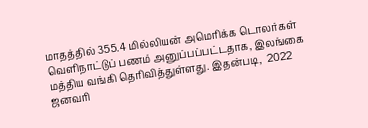மாதத்தில் 355.4 மில்லியன் அமெரிக்க டொலர்கள் வெளிநாட்டுப் பணம் அனுப்பப்பட்டதாக, இலங்கை மத்திய வங்கி தெரிவித்துள்ளது. இதன்படி,  2022 ஜனவரி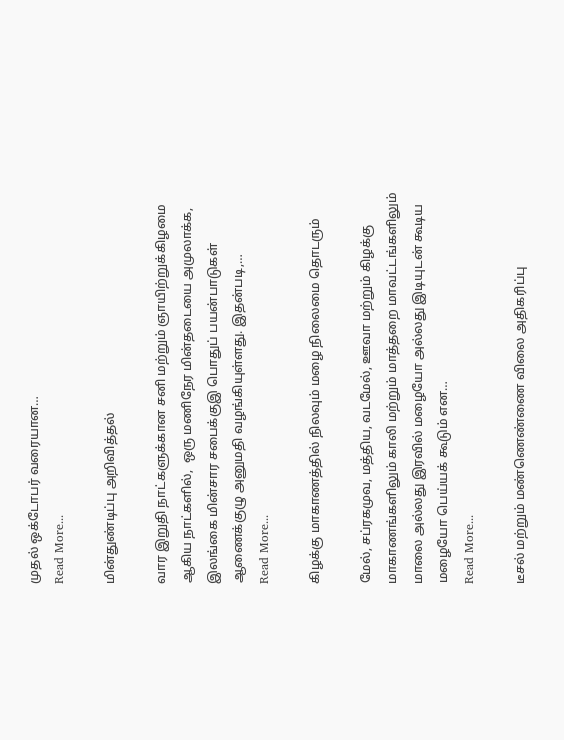முதல் ஒக்டோபர் வரையான…
Read More...

மின்துண்டிப்பு அறிவித்தல்

வார இறுதி நாட்களுக்கான சனி மற்றும் ஞாயிற்றுக்கிழமை ஆகிய நாட்களில்,  ஒரு மணிநேர மின்தடையை அமுலாக்க, இலங்கை மின்சார சபைக்குஇ பொதுப் பயன்பாடுகள் ஆணைக்குழு அனுமதி வழங்கியுள்ளது. இதன்படி,…
Read More...

கிழக்கு மாகாணத்தில் நிலவும் மழை நிலைமை தொடரும்

மேல், சப்ரகமுவ, மத்திய, வடமேல், ஊவா மற்றும் கிழக்கு மாகாணங்களிலும் காலி மற்றும் மாத்தறை மாவட்டங்களிலும் மாலை அல்லது இரவில் மழையோ அல்லது இடியுடன் கூடிய மழையோ பெய்யக் கூடும் என…
Read More...

டீசல் மற்றும் மண்ணெண்ணை விலை அதிகரிப்பு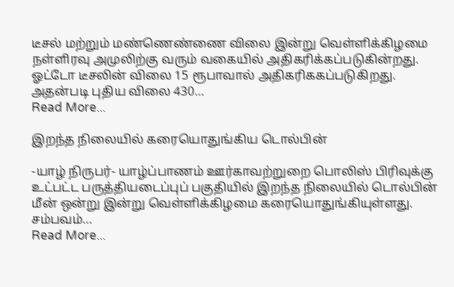டீசல் மற்றும் மண்ணெண்ணை விலை இன்று வெள்ளிக்கிழமை நள்ளிரவு அமுலிற்கு வரும் வகையில் அதிகரிக்கப்படுகின்றது. ஓட்டோ டீசலின் விலை 15 ரூபாவால் அதிகரிககப்படுகிறது. அதன்படி புதிய விலை 430…
Read More...

இறந்த நிலையில் கரையொதுங்கிய டொல்பின்

-யாழ் நிருபர்- யாழ்ப்பாணம் ஊர்காவற்றுறை பொலிஸ் பிரிவுக்கு உட்பட்ட பருத்தியடைப்புப் பகுதியில் இறந்த நிலையில் டொல்பின் மீன் ஒன்று இன்று வெள்ளிக்கிழமை கரையொதுங்கியுள்ளது. சம்பவம்…
Read More...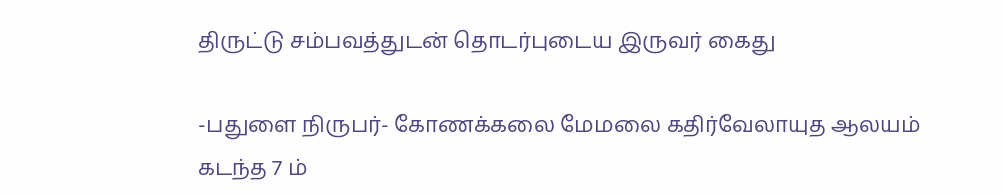திருட்டு சம்பவத்துடன் தொடர்புடைய இருவர் கைது

-பதுளை நிருபர்- கோணக்கலை மேமலை கதிர்வேலாயுத ஆலயம் கடந்த 7 ம்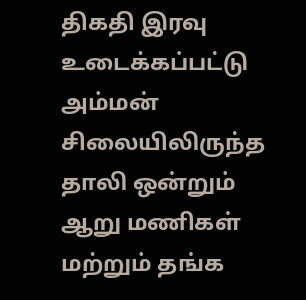திகதி இரவு உடைக்கப்பட்டு அம்மன் சிலையிலிருந்த தாலி ஒன்றும் ஆறு மணிகள் மற்றும் தங்க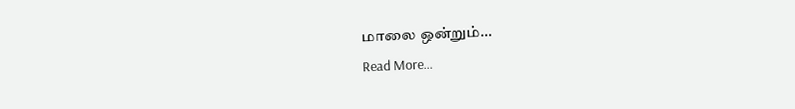மாலை ஒன்றும்…
Read More...